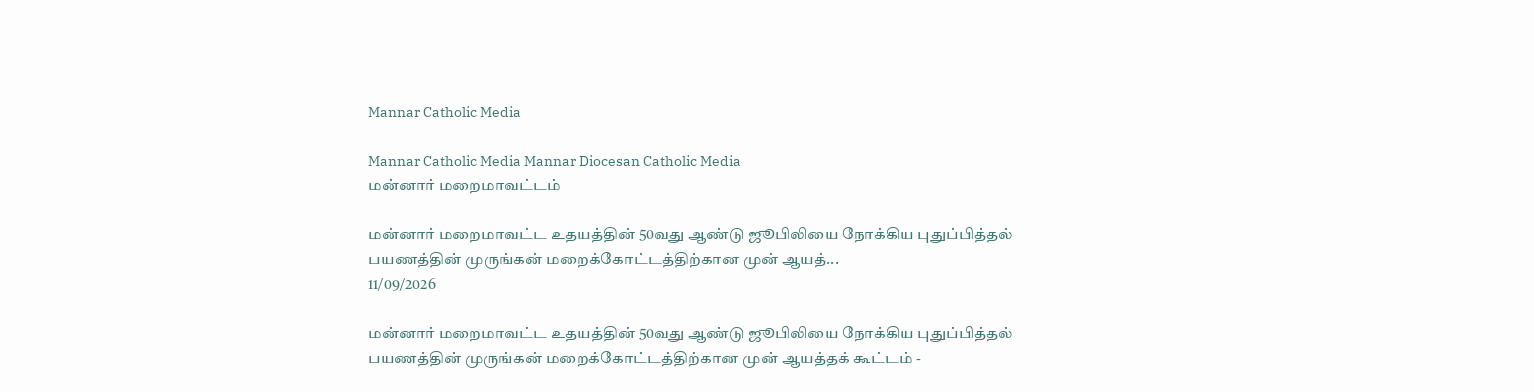Mannar Catholic Media

Mannar Catholic Media Mannar Diocesan Catholic Media
மன்னார் மறைமாவட்டம்

மன்னார் மறைமாவட்ட உதயத்தின் 50வது ஆண்டு ஜூபிலியை நோக்கிய புதுப்பித்தல் பயணத்தின் முருங்கன் மறைக்கோட்டத்திற்கான முன் ஆயத்...
11/09/2026

மன்னார் மறைமாவட்ட உதயத்தின் 50வது ஆண்டு ஜூபிலியை நோக்கிய புதுப்பித்தல் பயணத்தின் முருங்கன் மறைக்கோட்டத்திற்கான முன் ஆயத்தக் கூட்டம் -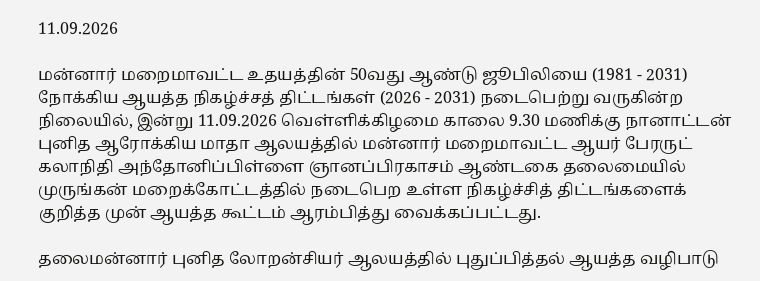11.09.2026

மன்னார் மறைமாவட்ட உதயத்தின் 50வது ஆண்டு ஜூபிலியை (1981 - 2031) நோக்கிய ஆயத்த நிகழ்ச்சத் திட்டங்கள் (2026 - 2031) நடைபெற்று வருகின்ற நிலையில், இன்று 11.09.2026 வெள்ளிக்கிழமை காலை 9.30 மணிக்கு நானாட்டன் புனித ஆரோக்கிய மாதா ஆலயத்தில் மன்னார் மறைமாவட்ட ஆயர் பேரருட் கலாநிதி அந்தோனிப்பிள்ளை ஞானப்பிரகாசம் ஆண்டகை தலைமையில் முருங்கன் மறைக்கோட்டத்தில் நடைபெற உள்ள நிகழ்ச்சித் திட்டங்களைக் குறித்த முன் ஆயத்த கூட்டம் ஆரம்பித்து வைக்கப்பட்டது.

தலைமன்னார் புனித லோறன்சியர் ஆலயத்தில் புதுப்பித்தல் ஆயத்த வழிபாடு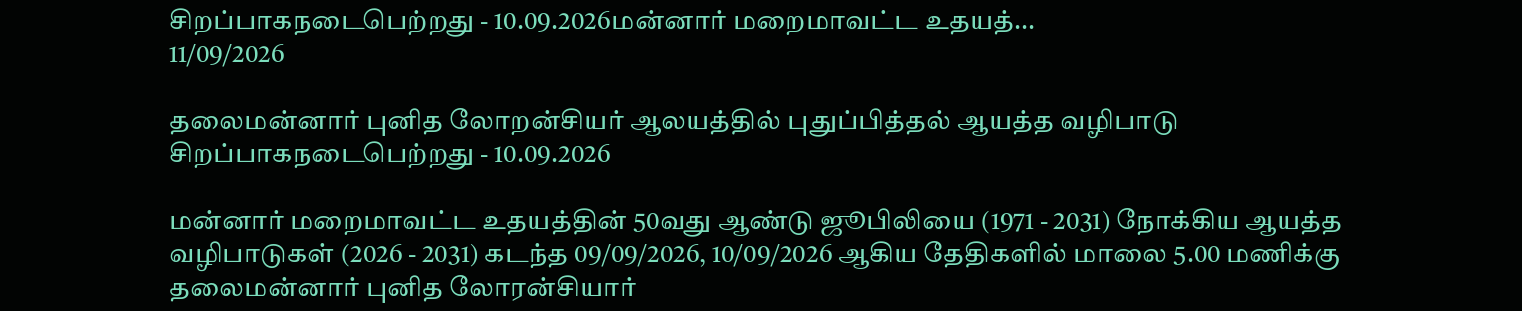சிறப்பாகநடைபெற்றது - 10.09.2026மன்னார் மறைமாவட்ட உதயத்...
11/09/2026

தலைமன்னார் புனித லோறன்சியர் ஆலயத்தில் புதுப்பித்தல் ஆயத்த வழிபாடு சிறப்பாகநடைபெற்றது - 10.09.2026

மன்னார் மறைமாவட்ட உதயத்தின் 50வது ஆண்டு ஜூபிலியை (1971 - 2031) நோக்கிய ஆயத்த வழிபாடுகள் (2026 - 2031) கடந்த 09/09/2026, 10/09/2026 ஆகிய தேதிகளில் மாலை 5.00 மணிக்கு தலைமன்னார் புனித லோரன்சியார்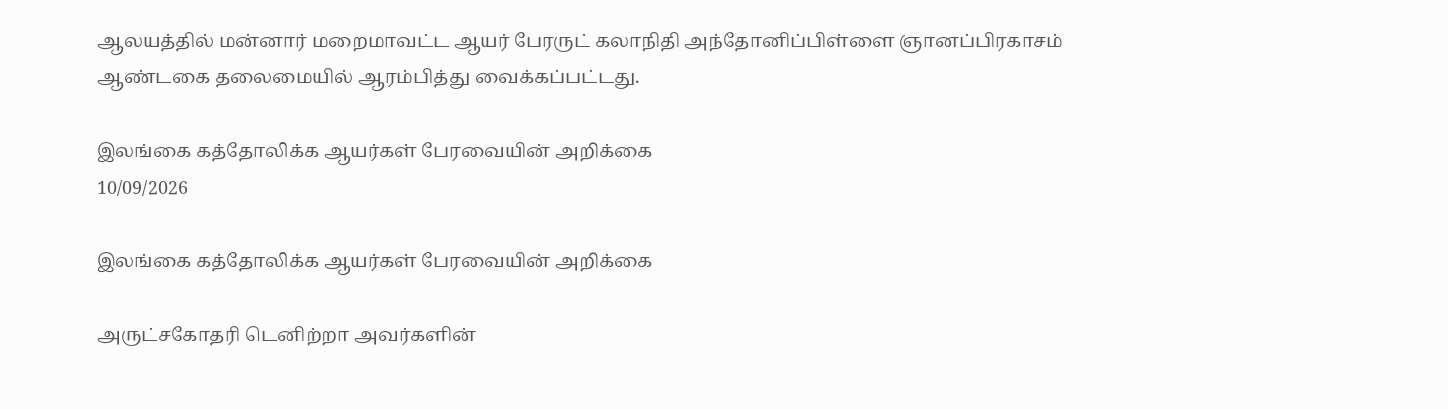ஆலயத்தில் மன்னார் மறைமாவட்ட ஆயர் பேரருட் கலாநிதி அந்தோனிப்பிள்ளை ஞானப்பிரகாசம் ஆண்டகை தலைமையில் ஆரம்பித்து வைக்கப்பட்டது.

இலங்கை கத்தோலிக்க ஆயர்கள் பேரவையின் அறிக்கை
10/09/2026

இலங்கை கத்தோலிக்க ஆயர்கள் பேரவையின் அறிக்கை

அருட்சகோதரி டெனிற்றா அவர்களின்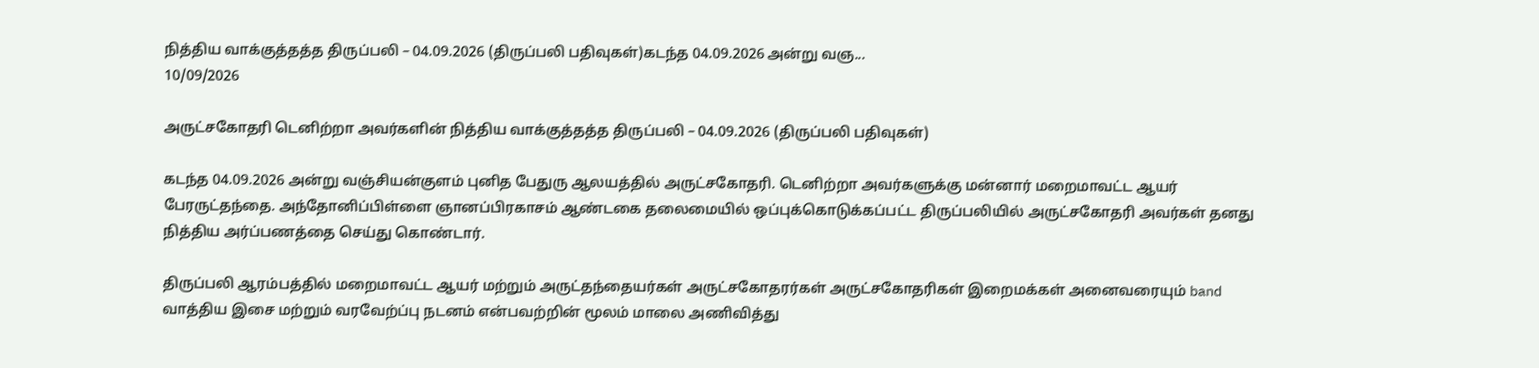நித்திய வாக்குத்தத்த திருப்பலி – 04.09.2026 (திருப்பலி பதிவுகள்)கடந்த 04.09.2026 அன்று வஞ...
10/09/2026

அருட்சகோதரி டெனிற்றா அவர்களின் நித்திய வாக்குத்தத்த திருப்பலி – 04.09.2026 (திருப்பலி பதிவுகள்)

கடந்த 04.09.2026 அன்று வஞ்சியன்குளம் புனித பேதுரு ஆலயத்தில் அருட்சகோதரி. டெனிற்றா அவர்களுக்கு மன்னார் மறைமாவட்ட ஆயர் பேரருட்தந்தை. அந்தோனிப்பிள்ளை ஞானப்பிரகாசம் ஆண்டகை தலைமையில் ஒப்புக்கொடுக்கப்பட்ட திருப்பலியில் அருட்சகோதரி அவர்கள் தனது நித்திய அர்ப்பணத்தை செய்து கொண்டார்.

திருப்பலி ஆரம்பத்தில் மறைமாவட்ட ஆயர் மற்றும் அருட்தந்தையர்கள் அருட்சகோதரர்கள் அருட்சகோதரிகள் இறைமக்கள் அனைவரையும் band வாத்திய இசை மற்றும் வரவேற்ப்பு நடனம் என்பவற்றின் மூலம் மாலை அணிவித்து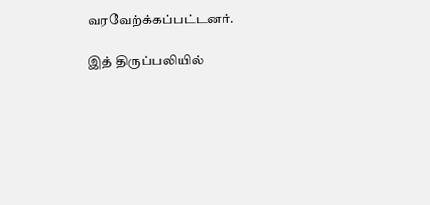வரவேற்க்கப்பட்டனர்.

இத் திருப்பலியில்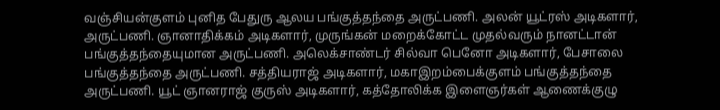வஞ்சியன்குளம் புனித பேதுரு ஆலய பங்குத்தந்தை அருட்பணி. அலன் யூட்ரஸ் அடிகளார், அருட்பணி. ஞானாதிக்கம் அடிகளார், முருங்கன் மறைக்கோட்ட முதல்வரும் நானட்டான் பங்குத்தந்தையுமான அருட்பணி. அலெக்சாண்டர் சில்வா பெனோ அடிகளார், பேசாலை பங்குத்தந்தை அருட்பணி. சத்தியராஜ் அடிகளார், மகாஇறம்பைக்குளம் பங்குத்தந்தை அருட்பணி. யூட் ஞானராஜ் குருஸ் அடிகளார், கத்தோலிக்க இளைஞர்கள் ஆணைக்குழு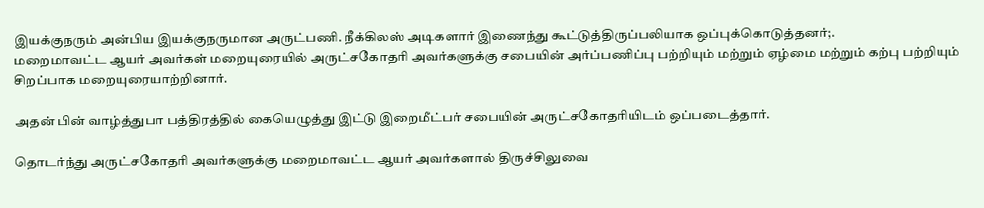இயக்குநரும் அன்பிய இயக்குநருமான அருட்பணி. நீக்கிலஸ் அடிகளார் இணைந்து கூட்டுத்திருப்பலியாக ஒப்புக்கொடுத்தனர்;.
மறைமாவட்ட ஆயர் அவர்கள் மறையுரையில் அருட்சகோதரி அவர்களுக்கு சபையின் அர்ப்பணிப்பு பற்றியும் மற்றும் ஏழ்மை மற்றும் கற்பு பற்றியும் சிறப்பாக மறையுரையாற்றினார்.

அதன் பின் வாழ்த்துபா பத்திரத்தில் கையெழுத்து இட்டு இறைமீட்பர் சபையின் அருட்சகோதரியிடம் ஒப்படைத்தார்.

தொடர்ந்து அருட்சகோதரி அவர்களுக்கு மறைமாவட்ட ஆயர் அவர்களால் திருச்சிலுவை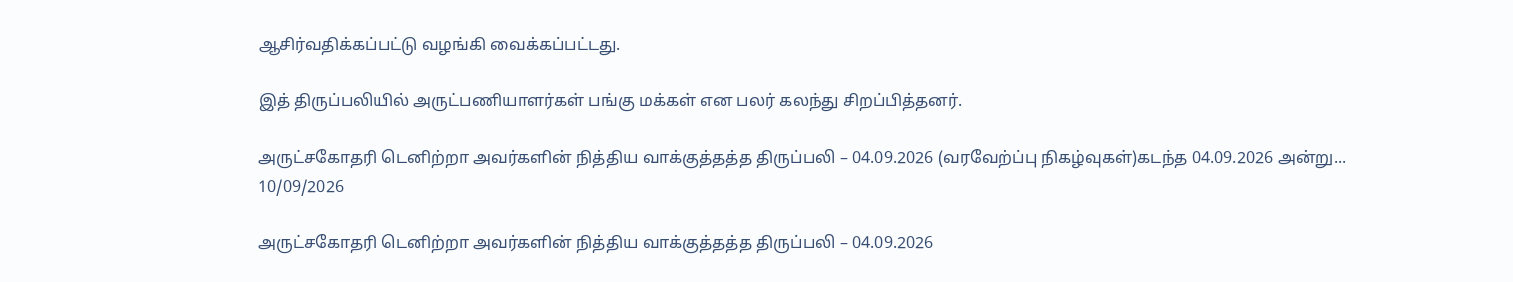ஆசிர்வதிக்கப்பட்டு வழங்கி வைக்கப்பட்டது.

இத் திருப்பலியில் அருட்பணியாளர்கள் பங்கு மக்கள் என பலர் கலந்து சிறப்பித்தனர்.

அருட்சகோதரி டெனிற்றா அவர்களின் நித்திய வாக்குத்தத்த திருப்பலி – 04.09.2026 (வரவேற்ப்பு நிகழ்வுகள்)கடந்த 04.09.2026 அன்று...
10/09/2026

அருட்சகோதரி டெனிற்றா அவர்களின் நித்திய வாக்குத்தத்த திருப்பலி – 04.09.2026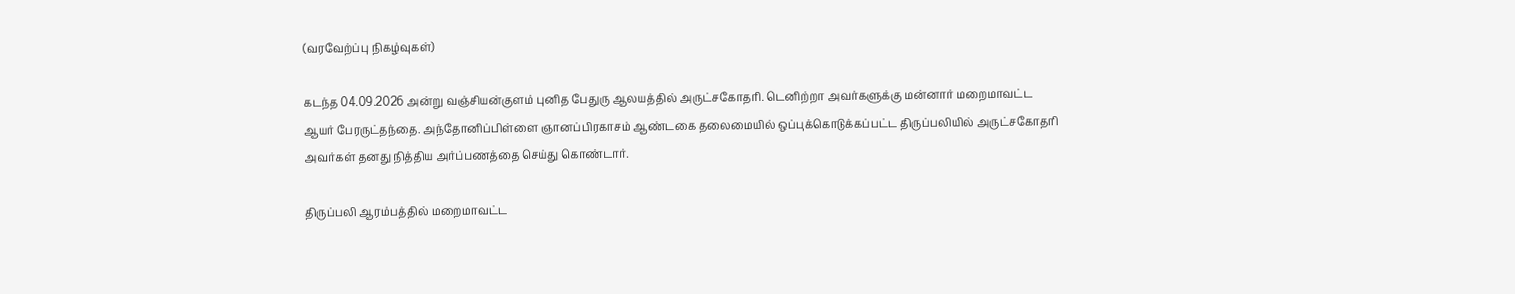(வரவேற்ப்பு நிகழ்வுகள்)

கடந்த 04.09.2026 அன்று வஞ்சியன்குளம் புனித பேதுரு ஆலயத்தில் அருட்சகோதரி. டெனிற்றா அவர்களுக்கு மன்னார் மறைமாவட்ட ஆயர் பேரருட்தந்தை. அந்தோனிப்பிள்ளை ஞானப்பிரகாசம் ஆண்டகை தலைமையில் ஒப்புக்கொடுக்கப்பட்ட திருப்பலியில் அருட்சகோதரி அவர்கள் தனது நித்திய அர்ப்பணத்தை செய்து கொண்டார்.

திருப்பலி ஆரம்பத்தில் மறைமாவட்ட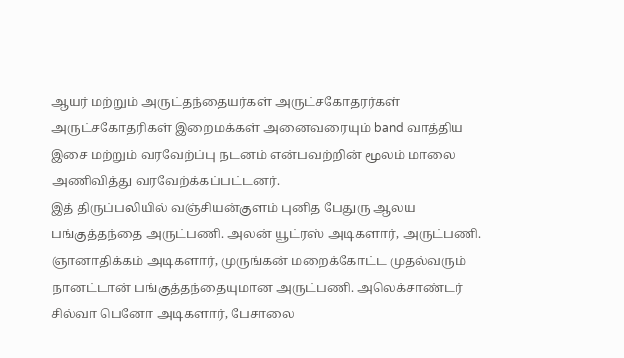ஆயர் மற்றும் அருட்தந்தையர்கள் அருட்சகோதரர்கள் அருட்சகோதரிகள் இறைமக்கள் அனைவரையும் band வாத்திய இசை மற்றும் வரவேற்ப்பு நடனம் என்பவற்றின் மூலம் மாலை அணிவித்து வரவேற்க்கப்பட்டனர்.
இத் திருப்பலியில் வஞ்சியன்குளம் புனித பேதுரு ஆலய பங்குத்தந்தை அருட்பணி. அலன் யூட்ரஸ் அடிகளார், அருட்பணி. ஞானாதிக்கம் அடிகளார், முருங்கன் மறைக்கோட்ட முதல்வரும் நானட்டான் பங்குத்தந்தையுமான அருட்பணி. அலெக்சாண்டர் சில்வா பெனோ அடிகளார், பேசாலை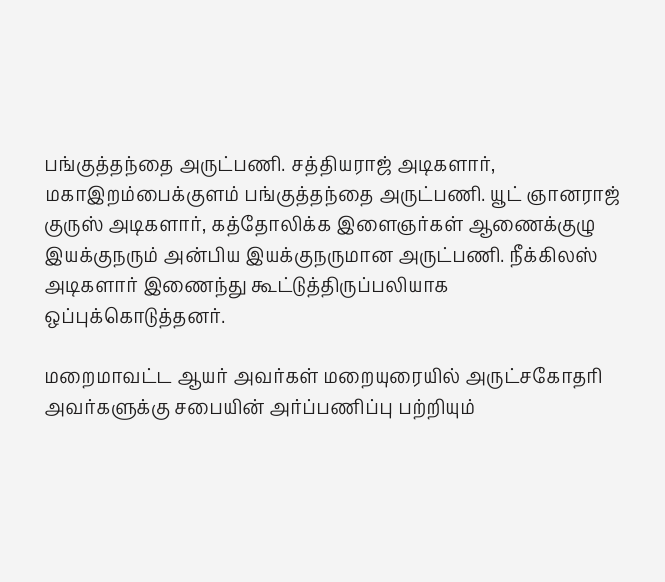பங்குத்தந்தை அருட்பணி. சத்தியராஜ் அடிகளார், மகாஇறம்பைக்குளம் பங்குத்தந்தை அருட்பணி. யூட் ஞானராஜ் குருஸ் அடிகளார், கத்தோலிக்க இளைஞர்கள் ஆணைக்குழு இயக்குநரும் அன்பிய இயக்குநருமான அருட்பணி. நீக்கிலஸ் அடிகளார் இணைந்து கூட்டுத்திருப்பலியாக ஒப்புக்கொடுத்தனர்.

மறைமாவட்ட ஆயர் அவர்கள் மறையுரையில் அருட்சகோதரி அவர்களுக்கு சபையின் அர்ப்பணிப்பு பற்றியும்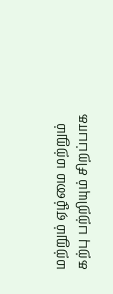மற்றும் ஏழ்மை மற்றும் கற்பு பற்றியும் சிறப்பாக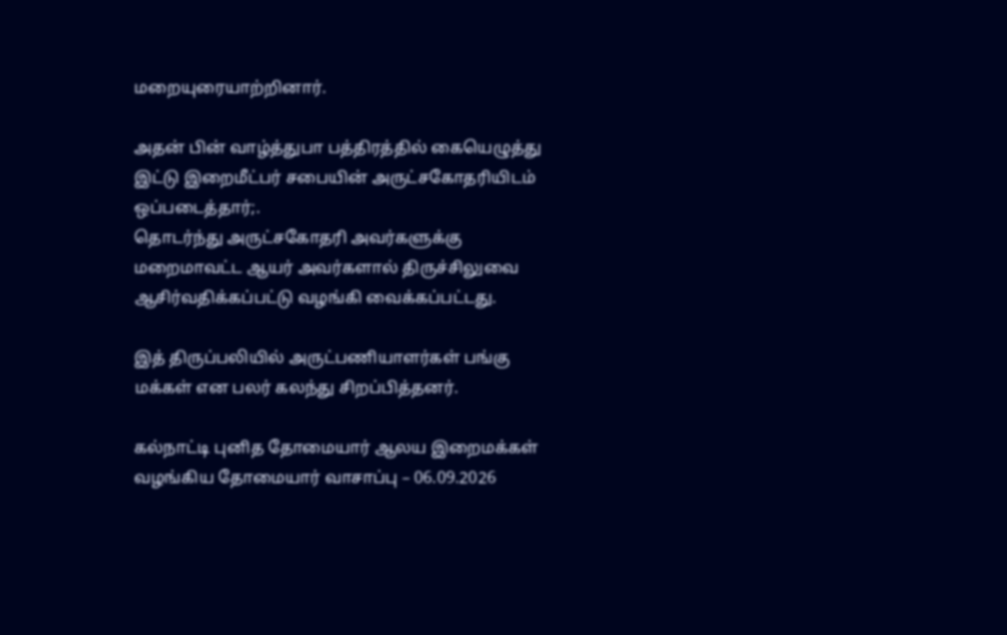மறையுரையாற்றினார்.

அதன் பின் வாழ்த்துபா பத்திரத்தில் கையெழுத்து இட்டு இறைமீட்பர் சபையின் அருட்சகோதரியிடம் ஒப்படைத்தார்;.
தொடர்ந்து அருட்சகோதரி அவர்களுக்கு மறைமாவட்ட ஆயர் அவர்களால் திருச்சிலுவை ஆசிர்வதிக்கப்பட்டு வழங்கி வைக்கப்பட்டது.

இத் திருப்பலியில் அருட்பணியாளர்கள் பங்கு மக்கள் என பலர் கலந்து சிறப்பித்தனர்.

கல்நாட்டி புனித தோமையார் ஆலய இறைமக்கள் வழங்கிய தோமையார் வாசாப்பு – 06.09.2026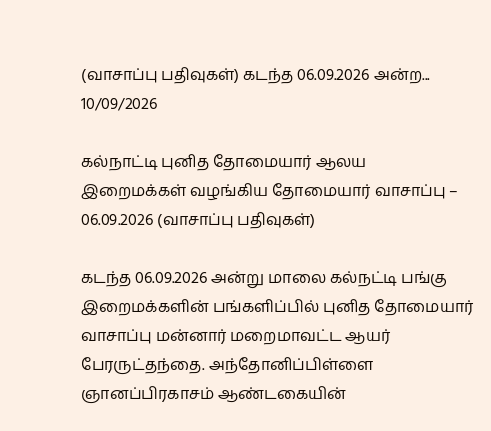(வாசாப்பு பதிவுகள்) கடந்த 06.09.2026 அன்ற...
10/09/2026

கல்நாட்டி புனித தோமையார் ஆலய இறைமக்கள் வழங்கிய தோமையார் வாசாப்பு – 06.09.2026 (வாசாப்பு பதிவுகள்)

கடந்த 06.09.2026 அன்று மாலை கல்நட்டி பங்கு இறைமக்களின் பங்களிப்பில் புனித தோமையார் வாசாப்பு மன்னார் மறைமாவட்ட ஆயர் பேரருட்தந்தை. அந்தோனிப்பிள்ளை ஞானப்பிரகாசம் ஆண்டகையின்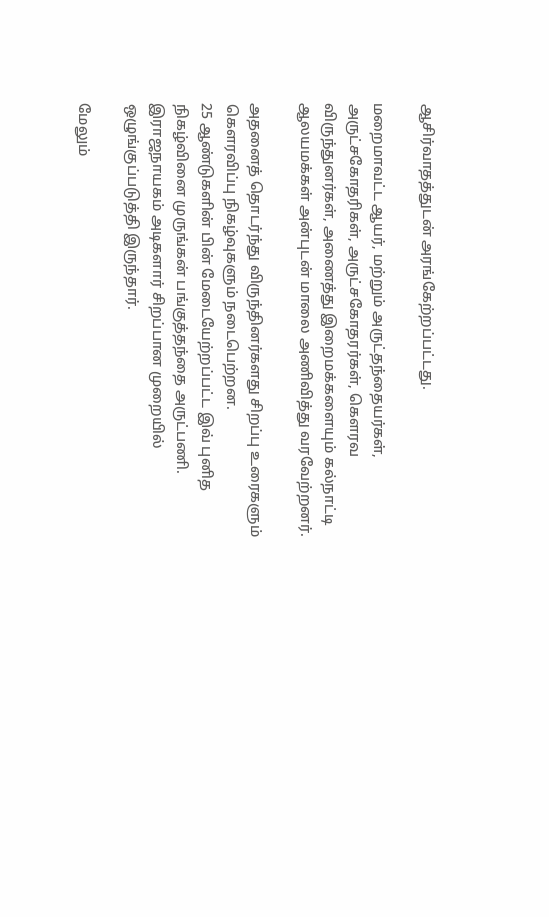ஆசிர்வாதத்துடன் அரங்கேற்றப்பட்டது.

மறைமாவட்ட ஆயர், மற்றும் அருட்தந்தையர்கள், அருட்சகோதரிகள், அருட்சகோதரர்கள், கௌரவ விருந்துனர்கள், அணைத்து இறைமக்களையும் கல்நாட்டி ஆலயமக்கள் அன்புடன் மாலை அணிவித்து வரவேற்றனர்.

அதனைத் தொடர்ந்து விருந்தினர்களது சிறப்பு உரைகளும் கௌரவிப்பு நிகழ்வுகளும் நடைபெற்றன.
25 ஆண்டுகளின் பின் மேடையேற்றப்பட்ட இவ் புனித நிகழ்வினை முருங்கன் பங்குத்தந்தை அருட்பணி. இராஜநாயகம் அடிகளார் சிறப்பான முறையில் ஒழுங்குப்படுத்தி இருந்தார்.

மேலும்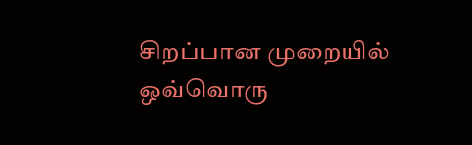சிறப்பான முறையில் ஒவ்வொரு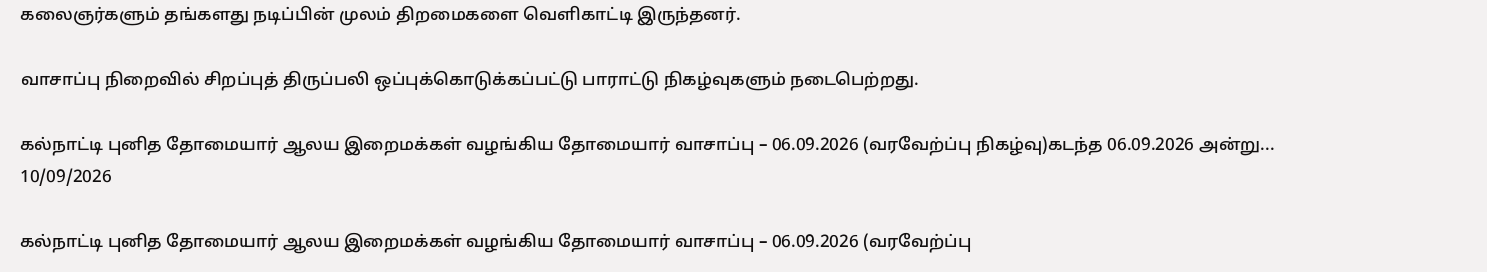கலைஞர்களும் தங்களது நடிப்பின் முலம் திறமைகளை வெளிகாட்டி இருந்தனர்.

வாசாப்பு நிறைவில் சிறப்புத் திருப்பலி ஒப்புக்கொடுக்கப்பட்டு பாராட்டு நிகழ்வுகளும் நடைபெற்றது.

கல்நாட்டி புனித தோமையார் ஆலய இறைமக்கள் வழங்கிய தோமையார் வாசாப்பு – 06.09.2026 (வரவேற்ப்பு நிகழ்வு)கடந்த 06.09.2026 அன்று...
10/09/2026

கல்நாட்டி புனித தோமையார் ஆலய இறைமக்கள் வழங்கிய தோமையார் வாசாப்பு – 06.09.2026 (வரவேற்ப்பு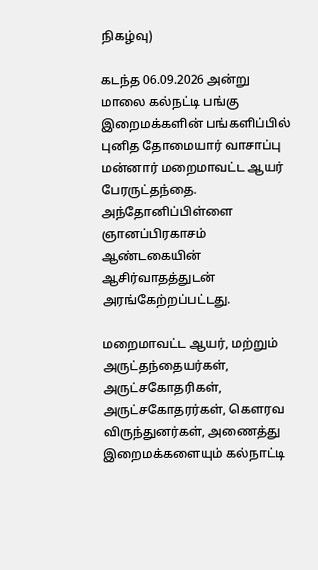நிகழ்வு)

கடந்த 06.09.2026 அன்று மாலை கல்நட்டி பங்கு இறைமக்களின் பங்களிப்பில் புனித தோமையார் வாசாப்பு மன்னார் மறைமாவட்ட ஆயர் பேரருட்தந்தை. அந்தோனிப்பிள்ளை ஞானப்பிரகாசம் ஆண்டகையின் ஆசிர்வாதத்துடன் அரங்கேற்றப்பட்டது.

மறைமாவட்ட ஆயர், மற்றும் அருட்தந்தையர்கள், அருட்சகோதரிகள், அருட்சகோதரர்கள், கௌரவ விருந்துனர்கள், அணைத்து இறைமக்களையும் கல்நாட்டி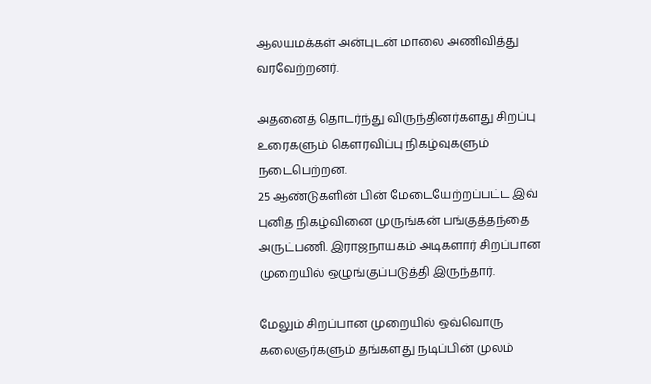ஆலயமக்கள் அன்புடன் மாலை அணிவித்து வரவேற்றனர்.

அதனைத் தொடர்ந்து விருந்தினர்களது சிறப்பு உரைகளும் கௌரவிப்பு நிகழ்வுகளும் நடைபெற்றன.
25 ஆண்டுகளின் பின் மேடையேற்றப்பட்ட இவ் புனித நிகழ்வினை முருங்கன் பங்குத்தந்தை அருட்பணி. இராஜநாயகம் அடிகளார் சிறப்பான முறையில் ஒழுங்குப்படுத்தி இருந்தார்.

மேலும் சிறப்பான முறையில் ஒவ்வொரு கலைஞர்களும் தங்களது நடிப்பின் முலம்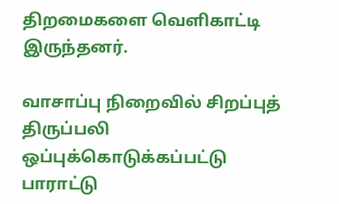திறமைகளை வெளிகாட்டி இருந்தனர்.

வாசாப்பு நிறைவில் சிறப்புத் திருப்பலி ஒப்புக்கொடுக்கப்பட்டு பாராட்டு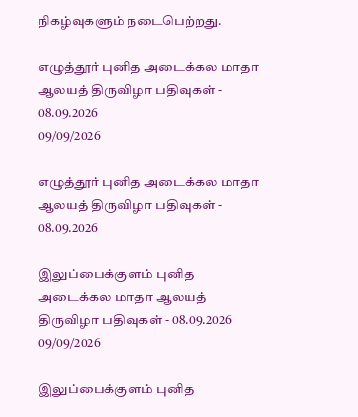நிகழ்வுகளும் நடைபெற்றது.

எழுத்தூர் புனித அடைக்கல மாதா ஆலயத் திருவிழா பதிவுகள் - 08.09.2026
09/09/2026

எழுத்தூர் புனித அடைக்கல மாதா ஆலயத் திருவிழா பதிவுகள் - 08.09.2026

இலுப்பைக்குளம் புனித அடைக்கல மாதா ஆலயத் திருவிழா பதிவுகள் - 08.09.2026
09/09/2026

இலுப்பைக்குளம் புனித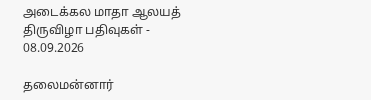அடைக்கல மாதா ஆலயத் திருவிழா பதிவுகள் - 08.09.2026

தலைமன்னார்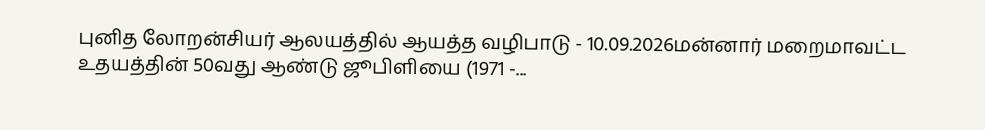புனித லோறன்சியர் ஆலயத்தில் ஆயத்த வழிபாடு - 10.09.2026மன்னார் மறைமாவட்ட உதயத்தின் 50வது ஆண்டு ஜூபிளியை (1971 -...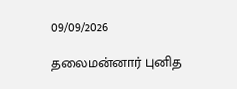09/09/2026

தலைமன்னார் புனித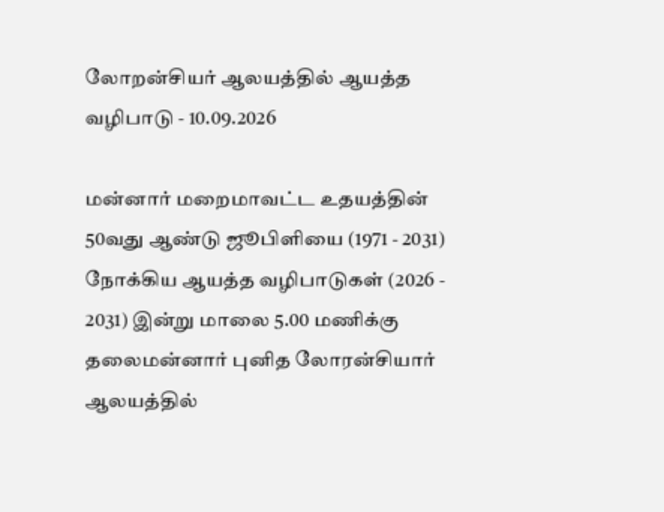லோறன்சியர் ஆலயத்தில் ஆயத்த வழிபாடு - 10.09.2026

மன்னார் மறைமாவட்ட உதயத்தின் 50வது ஆண்டு ஜூபிளியை (1971 - 2031) நோக்கிய ஆயத்த வழிபாடுகள் (2026 - 2031) இன்று மாலை 5.00 மணிக்கு தலைமன்னார் புனித லோரன்சியார் ஆலயத்தில்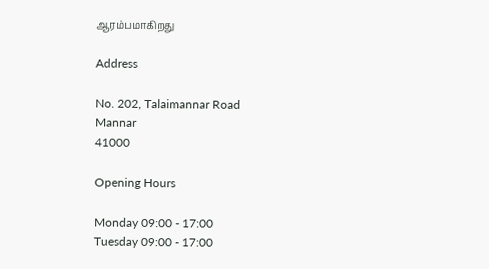ஆரம்பமாகிறது

Address

No. 202, Talaimannar Road
Mannar
41000

Opening Hours

Monday 09:00 - 17:00
Tuesday 09:00 - 17:00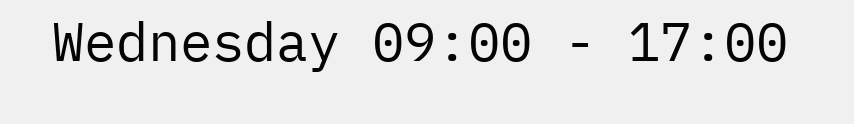Wednesday 09:00 - 17:00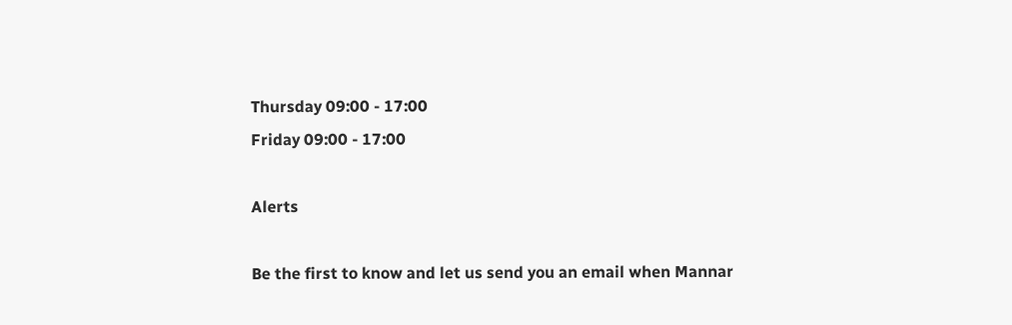Thursday 09:00 - 17:00
Friday 09:00 - 17:00

Alerts

Be the first to know and let us send you an email when Mannar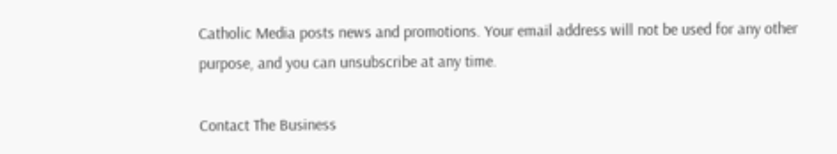Catholic Media posts news and promotions. Your email address will not be used for any other purpose, and you can unsubscribe at any time.

Contact The Business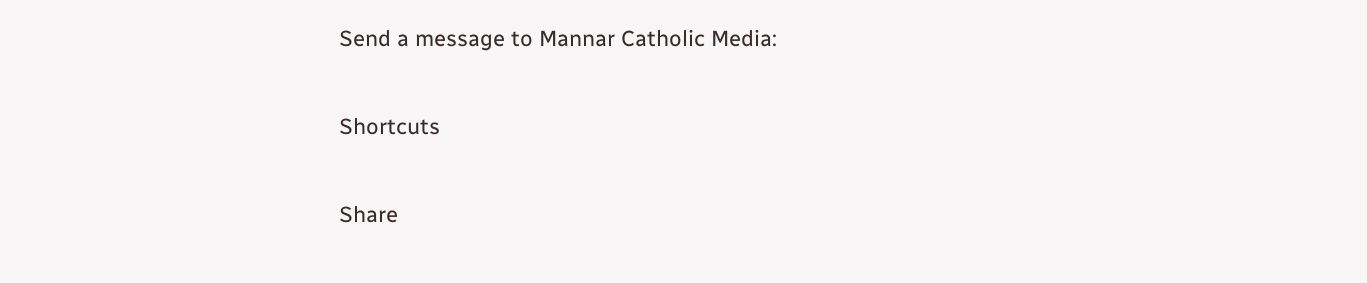Send a message to Mannar Catholic Media:

Shortcuts

Share